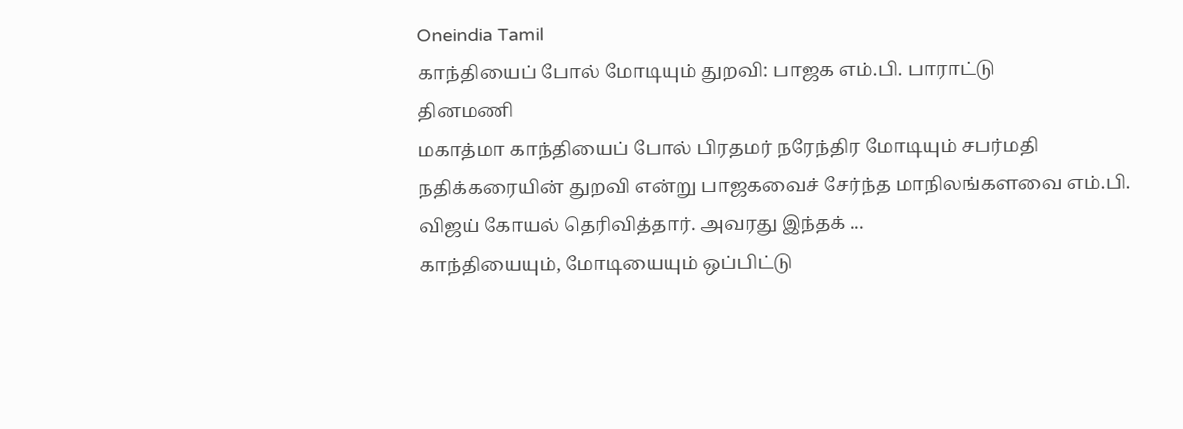Oneindia Tamil
காந்தியைப் போல் மோடியும் துறவி: பாஜக எம்.பி. பாராட்டு
தினமணி
மகாத்மா காந்தியைப் போல் பிரதமர் நரேந்திர மோடியும் சபர்மதி நதிக்கரையின் துறவி என்று பாஜகவைச் சேர்ந்த மாநிலங்களவை எம்.பி. விஜய் கோயல் தெரிவித்தார். அவரது இந்தக் ...
காந்தியையும், மோடியையும் ஒப்பிட்டு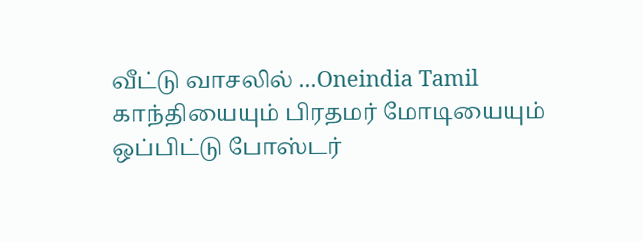வீட்டு வாசலில் ...Oneindia Tamil
காந்தியையும் பிரதமர் மோடியையும் ஒப்பிட்டு போஸ்டர்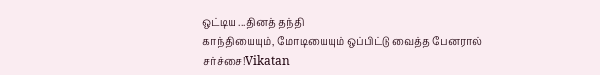ஒட்டிய ...தினத் தந்தி
காந்தியையும், மோடியையும் ஒப்பிட்டு வைத்த பேனரால் சர்ச்சை!Vikatan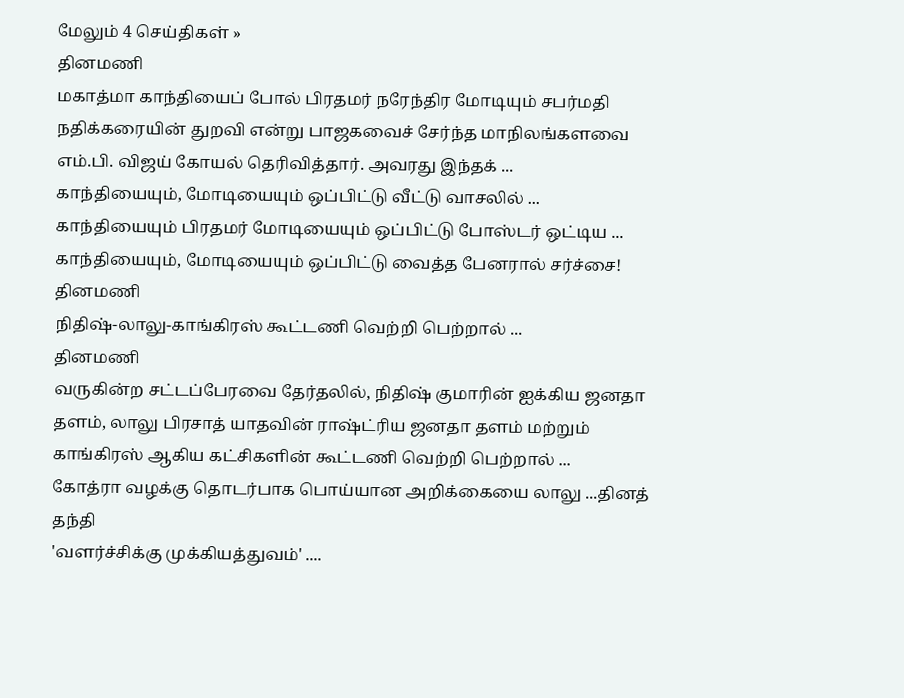மேலும் 4 செய்திகள் »
தினமணி
மகாத்மா காந்தியைப் போல் பிரதமர் நரேந்திர மோடியும் சபர்மதி நதிக்கரையின் துறவி என்று பாஜகவைச் சேர்ந்த மாநிலங்களவை எம்.பி. விஜய் கோயல் தெரிவித்தார். அவரது இந்தக் ...
காந்தியையும், மோடியையும் ஒப்பிட்டு வீட்டு வாசலில் ...
காந்தியையும் பிரதமர் மோடியையும் ஒப்பிட்டு போஸ்டர் ஒட்டிய ...
காந்தியையும், மோடியையும் ஒப்பிட்டு வைத்த பேனரால் சர்ச்சை!
தினமணி
நிதிஷ்-லாலு-காங்கிரஸ் கூட்டணி வெற்றி பெற்றால் ...
தினமணி
வருகின்ற சட்டப்பேரவை தேர்தலில், நிதிஷ் குமாரின் ஐக்கிய ஜனதா தளம், லாலு பிரசாத் யாதவின் ராஷ்ட்ரிய ஜனதா தளம் மற்றும் காங்கிரஸ் ஆகிய கட்சிகளின் கூட்டணி வெற்றி பெற்றால் ...
கோத்ரா வழக்கு தொடர்பாக பொய்யான அறிக்கையை லாலு ...தினத் தந்தி
'வளர்ச்சிக்கு முக்கியத்துவம்' ....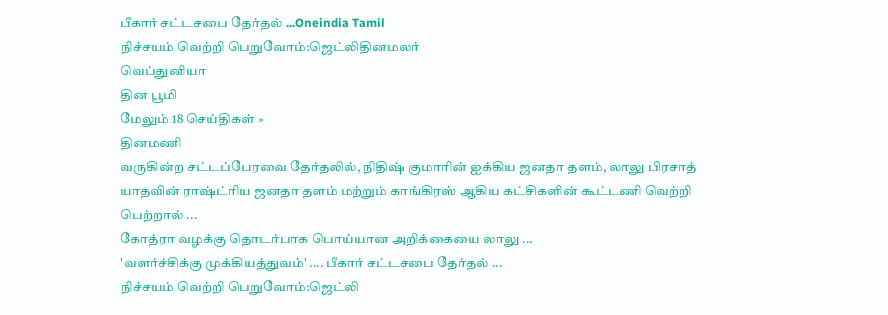பீகார் சட்டசபை தேர்தல் ...Oneindia Tamil
நிச்சயம் வெற்றி பெறுவோம்:ஜெட்லிதினமலர்
வெப்துனியா
தின பூமி
மேலும் 18 செய்திகள் »
தினமணி
வருகின்ற சட்டப்பேரவை தேர்தலில், நிதிஷ் குமாரின் ஐக்கிய ஜனதா தளம், லாலு பிரசாத் யாதவின் ராஷ்ட்ரிய ஜனதா தளம் மற்றும் காங்கிரஸ் ஆகிய கட்சிகளின் கூட்டணி வெற்றி பெற்றால் ...
கோத்ரா வழக்கு தொடர்பாக பொய்யான அறிக்கையை லாலு ...
'வளர்ச்சிக்கு முக்கியத்துவம்' .... பீகார் சட்டசபை தேர்தல் ...
நிச்சயம் வெற்றி பெறுவோம்:ஜெட்லி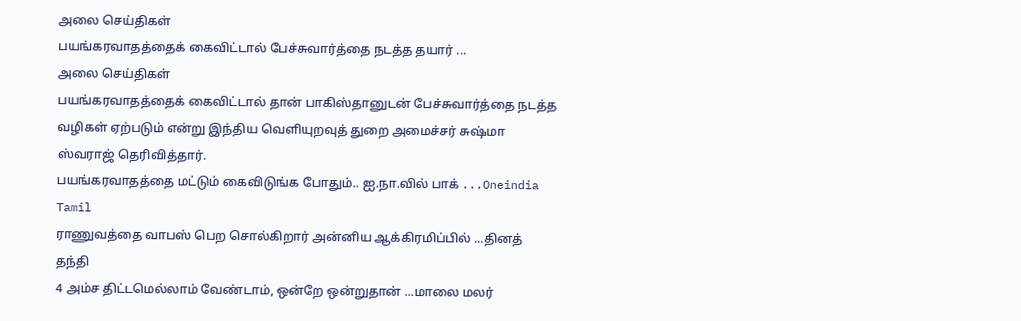அலை செய்திகள்
பயங்கரவாதத்தைக் கைவிட்டால் பேச்சுவார்த்தை நடத்த தயார் ...
அலை செய்திகள்
பயங்கரவாதத்தைக் கைவிட்டால் தான் பாகிஸ்தானுடன் பேச்சுவார்த்தை நடத்த வழிகள் ஏற்படும் என்று இந்திய வெளியுறவுத் துறை அமைச்சர் சுஷ்மா ஸ்வராஜ் தெரிவித்தார்.
பயங்கரவாதத்தை மட்டும் கைவிடுங்க போதும்.. ஐ.நா.வில் பாக் ...Oneindia Tamil
ராணுவத்தை வாபஸ் பெற சொல்கிறார் அன்னிய ஆக்கிரமிப்பில் ...தினத் தந்தி
4 அம்ச திட்டமெல்லாம் வேண்டாம், ஒன்றே ஒன்றுதான் ...மாலை மலர்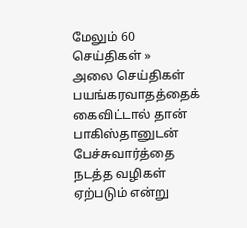மேலும் 60 செய்திகள் »
அலை செய்திகள்
பயங்கரவாதத்தைக் கைவிட்டால் தான் பாகிஸ்தானுடன் பேச்சுவார்த்தை நடத்த வழிகள் ஏற்படும் என்று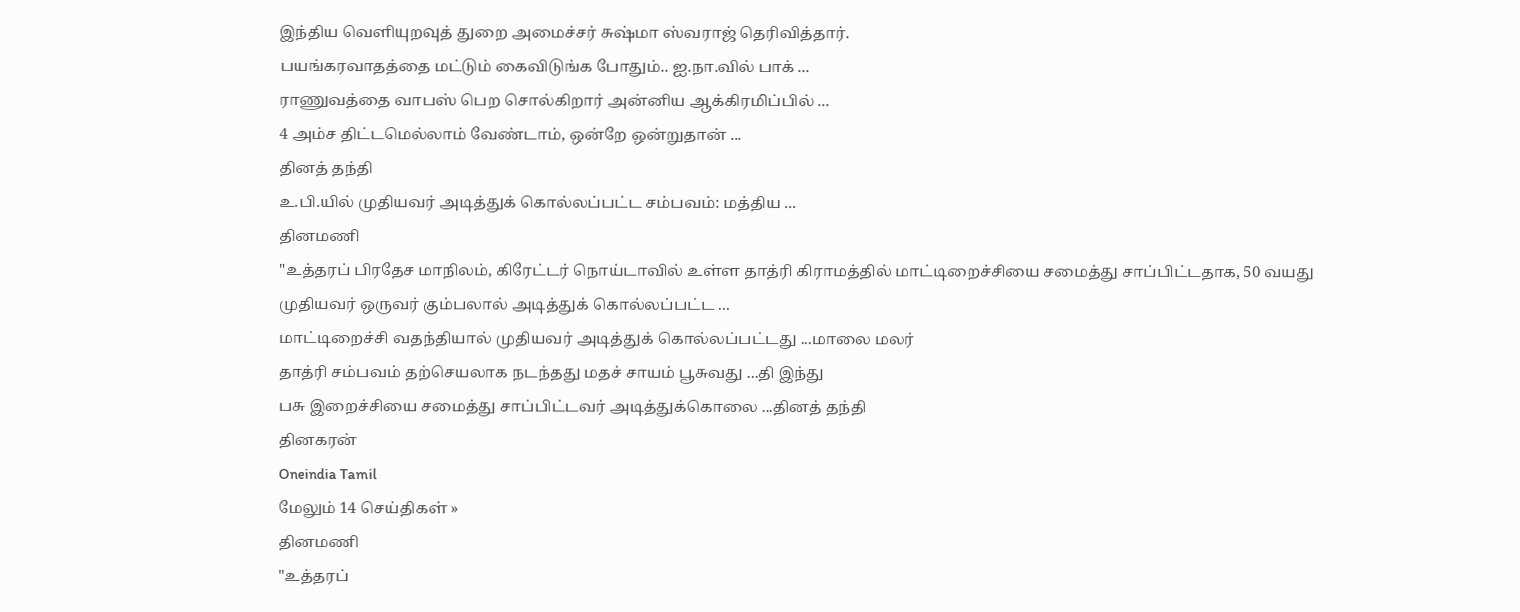இந்திய வெளியுறவுத் துறை அமைச்சர் சுஷ்மா ஸ்வராஜ் தெரிவித்தார்.
பயங்கரவாதத்தை மட்டும் கைவிடுங்க போதும்.. ஐ.நா.வில் பாக் ...
ராணுவத்தை வாபஸ் பெற சொல்கிறார் அன்னிய ஆக்கிரமிப்பில் ...
4 அம்ச திட்டமெல்லாம் வேண்டாம், ஒன்றே ஒன்றுதான் ...
தினத் தந்தி
உ.பி.யில் முதியவர் அடித்துக் கொல்லப்பட்ட சம்பவம்: மத்திய ...
தினமணி
"உத்தரப் பிரதேச மாநிலம், கிரேட்டர் நொய்டாவில் உள்ள தாத்ரி கிராமத்தில் மாட்டிறைச்சியை சமைத்து சாப்பிட்டதாக, 50 வயது முதியவர் ஒருவர் கும்பலால் அடித்துக் கொல்லப்பட்ட ...
மாட்டிறைச்சி வதந்தியால் முதியவர் அடித்துக் கொல்லப்பட்டது ...மாலை மலர்
தாத்ரி சம்பவம் தற்செயலாக நடந்தது மதச் சாயம் பூசுவது ...தி இந்து
பசு இறைச்சியை சமைத்து சாப்பிட்டவர் அடித்துக்கொலை ...தினத் தந்தி
தினகரன்
Oneindia Tamil
மேலும் 14 செய்திகள் »
தினமணி
"உத்தரப்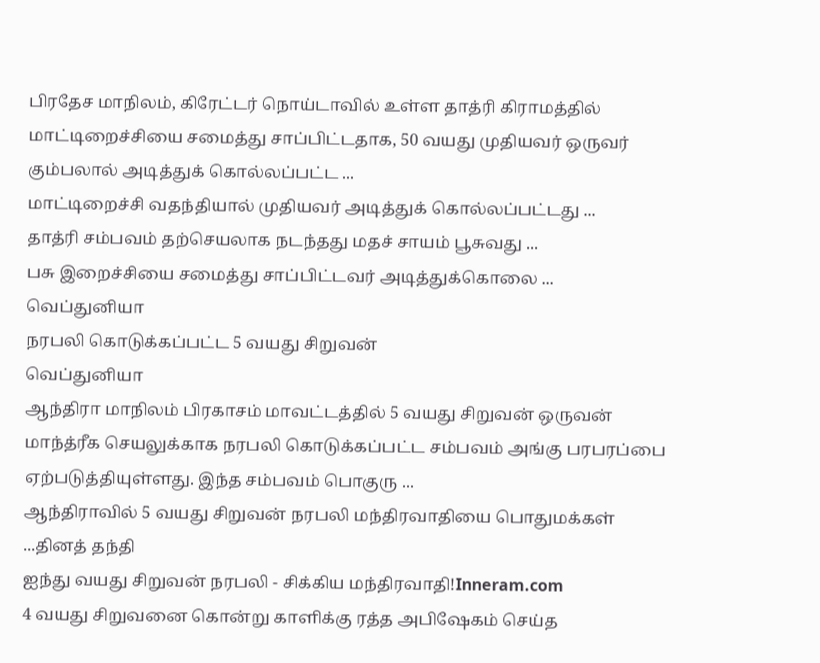பிரதேச மாநிலம், கிரேட்டர் நொய்டாவில் உள்ள தாத்ரி கிராமத்தில் மாட்டிறைச்சியை சமைத்து சாப்பிட்டதாக, 50 வயது முதியவர் ஒருவர் கும்பலால் அடித்துக் கொல்லப்பட்ட ...
மாட்டிறைச்சி வதந்தியால் முதியவர் அடித்துக் கொல்லப்பட்டது ...
தாத்ரி சம்பவம் தற்செயலாக நடந்தது மதச் சாயம் பூசுவது ...
பசு இறைச்சியை சமைத்து சாப்பிட்டவர் அடித்துக்கொலை ...
வெப்துனியா
நரபலி கொடுக்கப்பட்ட 5 வயது சிறுவன்
வெப்துனியா
ஆந்திரா மாநிலம் பிரகாசம் மாவட்டத்தில் 5 வயது சிறுவன் ஒருவன் மாந்த்ரீக செயலுக்காக நரபலி கொடுக்கப்பட்ட சம்பவம் அங்கு பரபரப்பை ஏற்படுத்தியுள்ளது. இந்த சம்பவம் பொகுரு ...
ஆந்திராவில் 5 வயது சிறுவன் நரபலி மந்திரவாதியை பொதுமக்கள் ...தினத் தந்தி
ஐந்து வயது சிறுவன் நரபலி - சிக்கிய மந்திரவாதி!Inneram.com
4 வயது சிறுவனை கொன்று காளிக்கு ரத்த அபிஷேகம் செய்த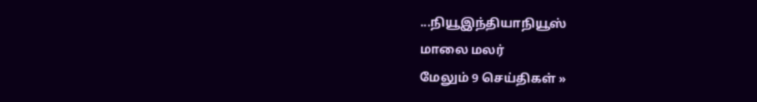...நியூஇந்தியாநியூஸ்
மாலை மலர்
மேலும் 9 செய்திகள் »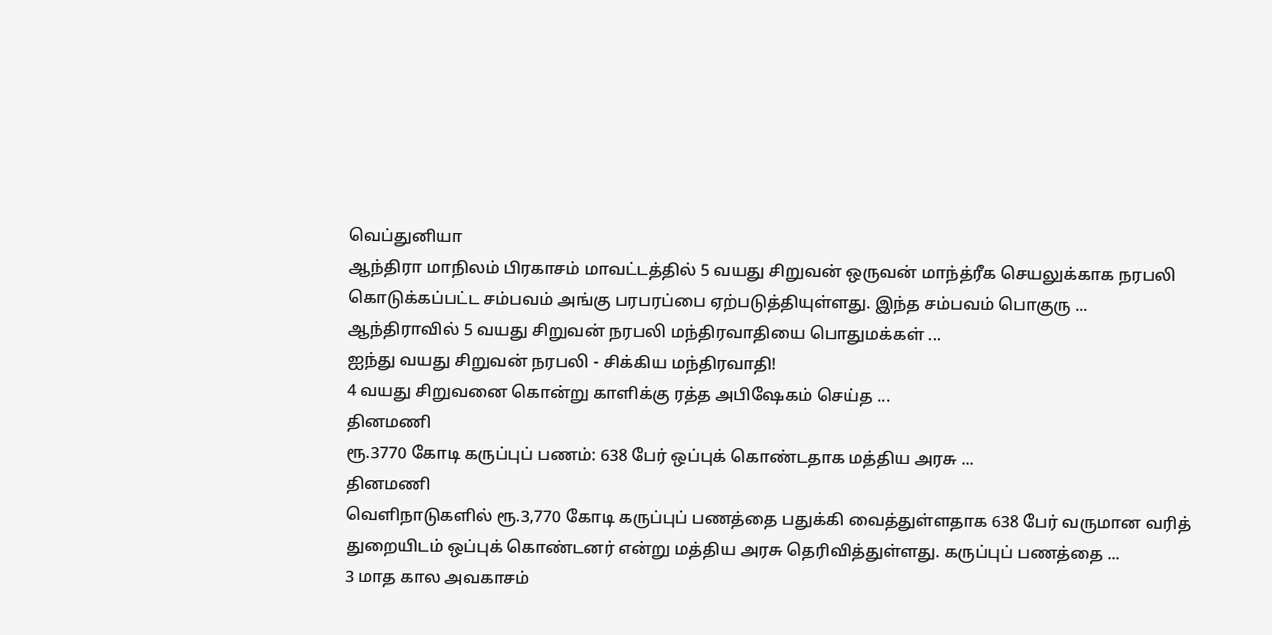வெப்துனியா
ஆந்திரா மாநிலம் பிரகாசம் மாவட்டத்தில் 5 வயது சிறுவன் ஒருவன் மாந்த்ரீக செயலுக்காக நரபலி கொடுக்கப்பட்ட சம்பவம் அங்கு பரபரப்பை ஏற்படுத்தியுள்ளது. இந்த சம்பவம் பொகுரு ...
ஆந்திராவில் 5 வயது சிறுவன் நரபலி மந்திரவாதியை பொதுமக்கள் ...
ஐந்து வயது சிறுவன் நரபலி - சிக்கிய மந்திரவாதி!
4 வயது சிறுவனை கொன்று காளிக்கு ரத்த அபிஷேகம் செய்த ...
தினமணி
ரூ.3770 கோடி கருப்புப் பணம்: 638 பேர் ஒப்புக் கொண்டதாக மத்திய அரசு ...
தினமணி
வெளிநாடுகளில் ரூ.3,770 கோடி கருப்புப் பணத்தை பதுக்கி வைத்துள்ளதாக 638 பேர் வருமான வரித் துறையிடம் ஒப்புக் கொண்டனர் என்று மத்திய அரசு தெரிவித்துள்ளது. கருப்புப் பணத்தை ...
3 மாத கால அவகாசம்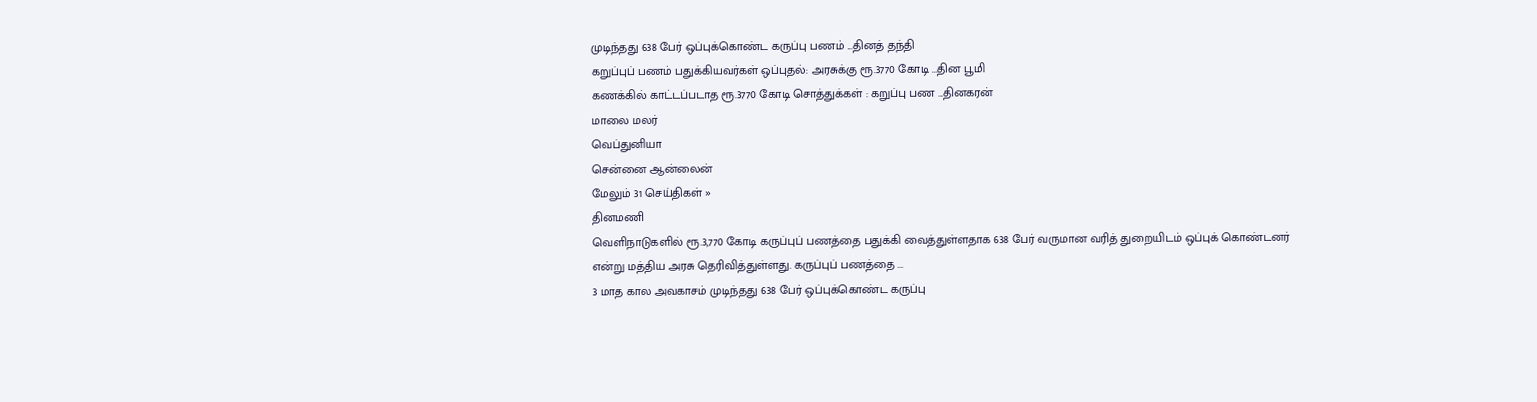முடிந்தது 638 பேர் ஒப்புக்கொண்ட கருப்பு பணம் ...தினத் தந்தி
கறுப்புப் பணம் பதுக்கியவர்கள் ஒப்புதல்: அரசுக்கு ரூ.3770 கோடி ...தின பூமி
கணக்கில் காட்டப்படாத ரூ.3770 கோடி சொத்துக்கள் : கறுப்பு பண ...தினகரன்
மாலை மலர்
வெப்துனியா
சென்னை ஆன்லைன்
மேலும் 31 செய்திகள் »
தினமணி
வெளிநாடுகளில் ரூ.3,770 கோடி கருப்புப் பணத்தை பதுக்கி வைத்துள்ளதாக 638 பேர் வருமான வரித் துறையிடம் ஒப்புக் கொண்டனர் என்று மத்திய அரசு தெரிவித்துள்ளது. கருப்புப் பணத்தை ...
3 மாத கால அவகாசம் முடிந்தது 638 பேர் ஒப்புக்கொண்ட கருப்பு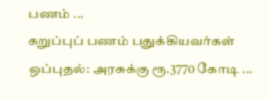பணம் ...
கறுப்புப் பணம் பதுக்கியவர்கள் ஒப்புதல்: அரசுக்கு ரூ.3770 கோடி ...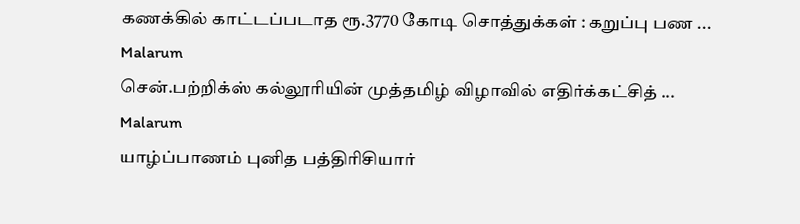கணக்கில் காட்டப்படாத ரூ.3770 கோடி சொத்துக்கள் : கறுப்பு பண ...
Malarum
சென்.பற்றிக்ஸ் கல்லூரியின் முத்தமிழ் விழாவில் எதிர்க்கட்சித் ...
Malarum
யாழ்ப்பாணம் புனித பத்திரிசியார்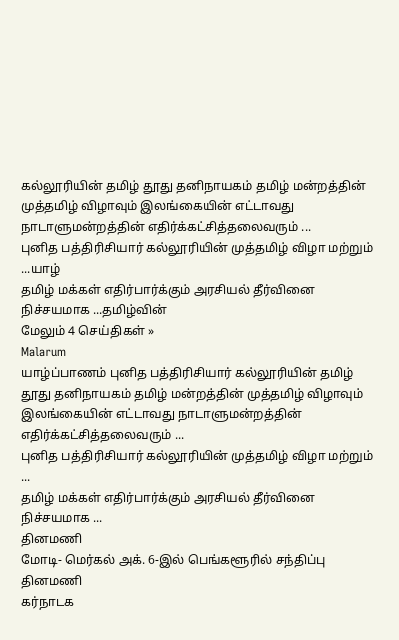கல்லூரியின் தமிழ் தூது தனிநாயகம் தமிழ் மன்றத்தின் முத்தமிழ் விழாவும் இலங்கையின் எட்டாவது நாடாளுமன்றத்தின் எதிர்க்கட்சித்தலைவரும் ...
புனித பத்திரிசியார் கல்லூரியின் முத்தமிழ் விழா மற்றும் ...யாழ்
தமிழ் மக்கள் எதிர்பார்க்கும் அரசியல் தீர்வினை நிச்சயமாக ...தமிழ்வின்
மேலும் 4 செய்திகள் »
Malarum
யாழ்ப்பாணம் புனித பத்திரிசியார் கல்லூரியின் தமிழ் தூது தனிநாயகம் தமிழ் மன்றத்தின் முத்தமிழ் விழாவும் இலங்கையின் எட்டாவது நாடாளுமன்றத்தின் எதிர்க்கட்சித்தலைவரும் ...
புனித பத்திரிசியார் கல்லூரியின் முத்தமிழ் விழா மற்றும் ...
தமிழ் மக்கள் எதிர்பார்க்கும் அரசியல் தீர்வினை நிச்சயமாக ...
தினமணி
மோடி- மெர்கல் அக். 6-இல் பெங்களூரில் சந்திப்பு
தினமணி
கர்நாடக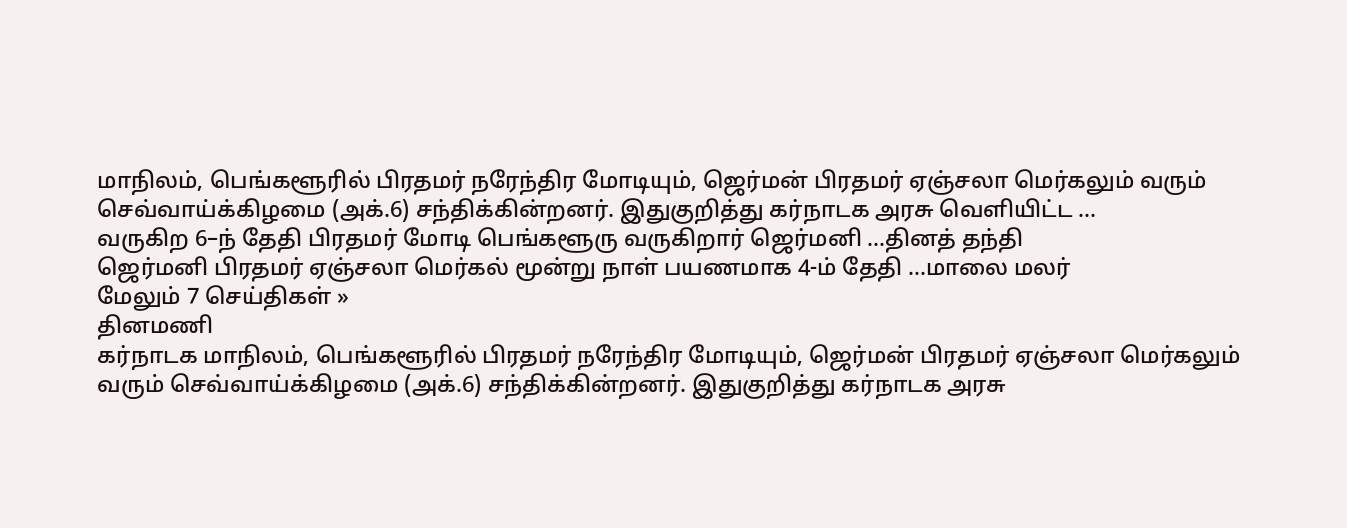மாநிலம், பெங்களூரில் பிரதமர் நரேந்திர மோடியும், ஜெர்மன் பிரதமர் ஏஞ்சலா மெர்கலும் வரும் செவ்வாய்க்கிழமை (அக்.6) சந்திக்கின்றனர். இதுகுறித்து கர்நாடக அரசு வெளியிட்ட ...
வருகிற 6–ந் தேதி பிரதமர் மோடி பெங்களூரு வருகிறார் ஜெர்மனி ...தினத் தந்தி
ஜெர்மனி பிரதமர் ஏஞ்சலா மெர்கல் மூன்று நாள் பயணமாக 4-ம் தேதி ...மாலை மலர்
மேலும் 7 செய்திகள் »
தினமணி
கர்நாடக மாநிலம், பெங்களூரில் பிரதமர் நரேந்திர மோடியும், ஜெர்மன் பிரதமர் ஏஞ்சலா மெர்கலும் வரும் செவ்வாய்க்கிழமை (அக்.6) சந்திக்கின்றனர். இதுகுறித்து கர்நாடக அரசு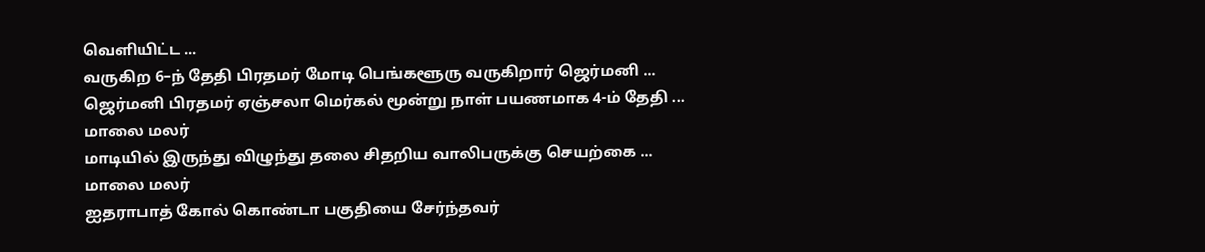வெளியிட்ட ...
வருகிற 6–ந் தேதி பிரதமர் மோடி பெங்களூரு வருகிறார் ஜெர்மனி ...
ஜெர்மனி பிரதமர் ஏஞ்சலா மெர்கல் மூன்று நாள் பயணமாக 4-ம் தேதி ...
மாலை மலர்
மாடியில் இருந்து விழுந்து தலை சிதறிய வாலிபருக்கு செயற்கை ...
மாலை மலர்
ஐதராபாத் கோல் கொண்டா பகுதியை சேர்ந்தவர்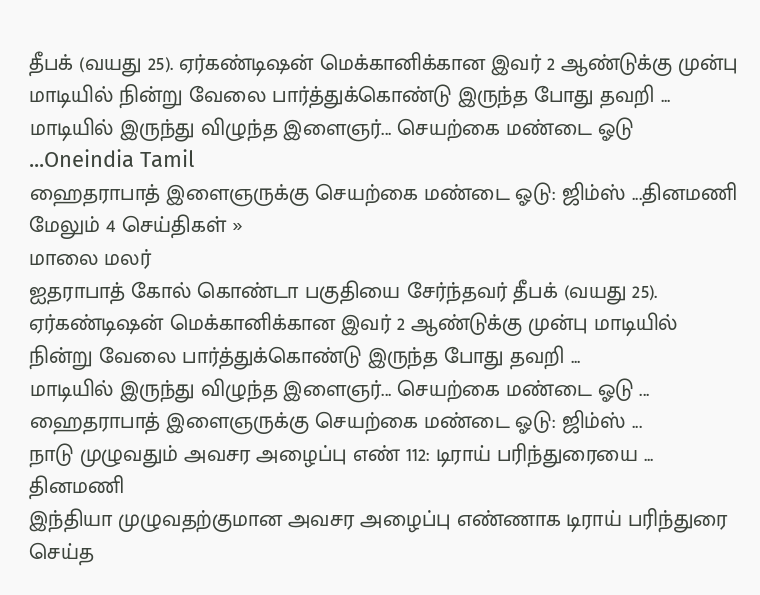தீபக் (வயது 25). ஏர்கண்டிஷன் மெக்கானிக்கான இவர் 2 ஆண்டுக்கு முன்பு மாடியில் நின்று வேலை பார்த்துக்கொண்டு இருந்த போது தவறி ...
மாடியில் இருந்து விழுந்த இளைஞர்... செயற்கை மண்டை ஓடு ...Oneindia Tamil
ஹைதராபாத் இளைஞருக்கு செயற்கை மண்டை ஓடு: ஜிம்ஸ் ...தினமணி
மேலும் 4 செய்திகள் »
மாலை மலர்
ஐதராபாத் கோல் கொண்டா பகுதியை சேர்ந்தவர் தீபக் (வயது 25). ஏர்கண்டிஷன் மெக்கானிக்கான இவர் 2 ஆண்டுக்கு முன்பு மாடியில் நின்று வேலை பார்த்துக்கொண்டு இருந்த போது தவறி ...
மாடியில் இருந்து விழுந்த இளைஞர்... செயற்கை மண்டை ஓடு ...
ஹைதராபாத் இளைஞருக்கு செயற்கை மண்டை ஓடு: ஜிம்ஸ் ...
நாடு முழுவதும் அவசர அழைப்பு எண் 112: டிராய் பரிந்துரையை ...
தினமணி
இந்தியா முழுவதற்குமான அவசர அழைப்பு எண்ணாக டிராய் பரிந்துரை செய்த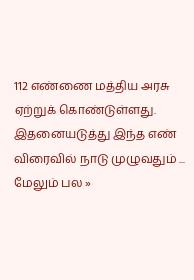112 எண்ணை மத்திய அரசு ஏற்றுக் கொண்டுள்ளது. இதனையடுத்து இந்த எண் விரைவில் நாடு முழுவதும் ...
மேலும் பல »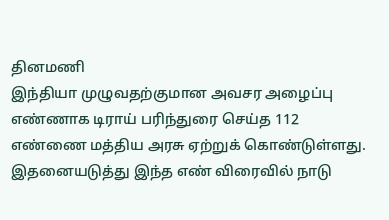தினமணி
இந்தியா முழுவதற்குமான அவசர அழைப்பு எண்ணாக டிராய் பரிந்துரை செய்த 112 எண்ணை மத்திய அரசு ஏற்றுக் கொண்டுள்ளது. இதனையடுத்து இந்த எண் விரைவில் நாடு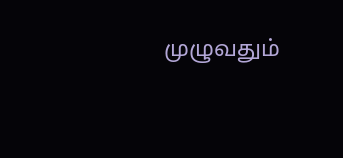முழுவதும்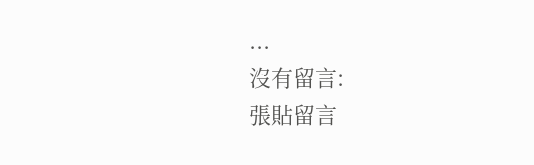...
沒有留言:
張貼留言